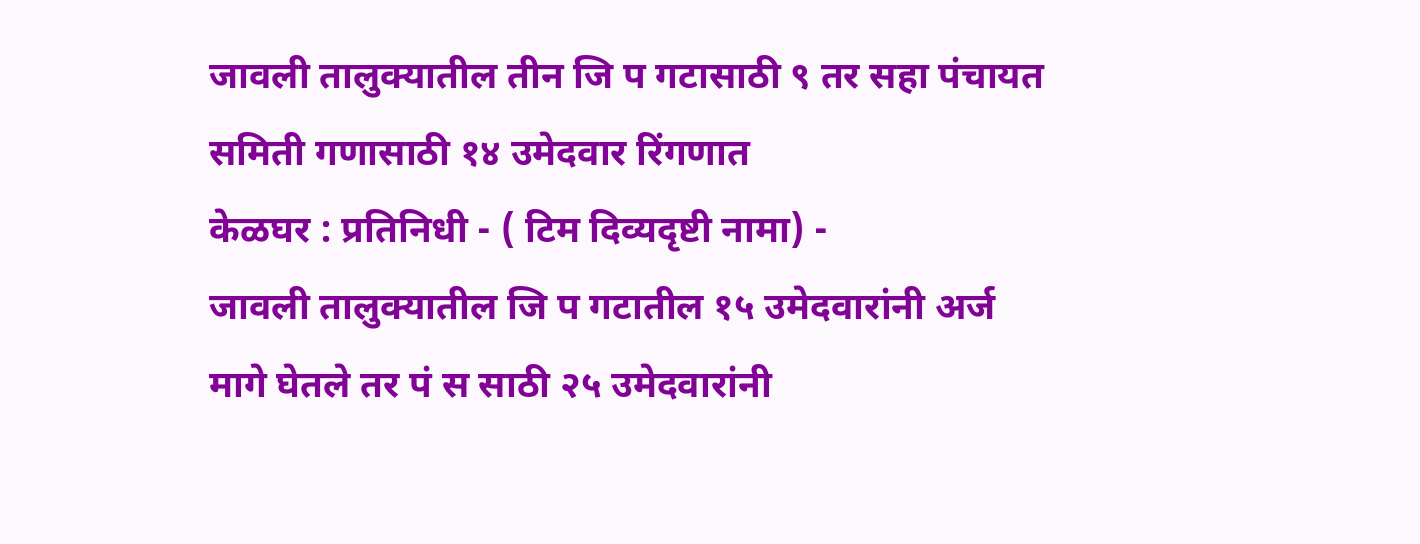जावली तालुक्यातील तीन जि प गटासाठी ९ तर सहा पंचायत समिती गणासाठी १४ उमेदवार रिंगणात
केळघर : प्रतिनिधी - ( टिम दिव्यदृष्टी नामा) -
जावली तालुक्यातील जि प गटातील १५ उमेदवारांनी अर्ज मागे घेतले तर पं स साठी २५ उमेदवारांनी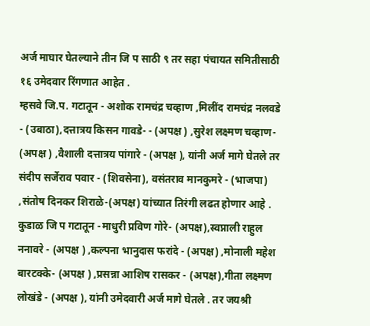अर्ज माघार घेतल्याने तीन जि प साठी ९ तर सहा पंचायत समितीसाठी १६ उमेदवार रिंगणात आहेत .
म्हसवे जि.प. गटातून - अशोक रामचंद्र चव्हाण ,मिलींद रामचंद्र नलवडे - (उबाठा),दत्तात्रय किसन गावडे- - (अपक्ष ) ,सुरेश लक्ष्मण चव्हाण- (अपक्ष ) ,वैशाली दत्तात्रय पांगारे - (अपक्ष ), यांनी अर्ज मागे घेतले तर संदीप सर्जेराव पवार - (शिवसेना), वसंतराव मानकुमरे - (भाजपा) ,संतोष दिनकर शिराळे-(अपक्ष) यांच्यात तिरंगी लढत होणार आहे .
कुडाळ जि प गटातून -माधुरी प्रविण गोरे- (अपक्ष),स्वप्नाली राहुल ननावरे - (अपक्ष ) ,कल्पना भानुदास फरांदे - (अपक्ष) ,मोनाली महेश बारटक्के- (अपक्ष ) ,प्रसन्ना आशिष रासकर - (अपक्ष),गीता लक्ष्मण लोखंडे - (अपक्ष ), यांनी उमेदवारी अर्ज मागे घेतले . तर जयश्री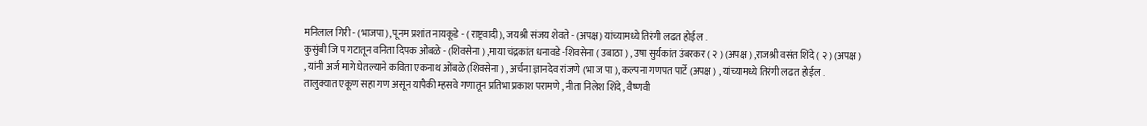मनिलाल गिरी - (भाजपा), पूनम प्रशांत नायकूडे - ( राष्ट्रवादी), जयश्री संजय शेवते - (अपक्ष) यांच्यामध्ये तिरंगी लढत होईल .
कुसुंबी जि प गटातून वनिता दिपक ओंबळे - (शिवसेना ) ,माया चंद्रकांत धनावडे -शिवसेना ( उबाठा ) , उषा सुर्यकांत उंबरकर ( २ ) (अपक्ष ) ,राजश्री वसंत शिंदे ( २ ) (अपक्ष ) , यांनी अर्ज मागे घेतल्याने कविता एकनाथ ओंबळे (शिवसेना ) , अर्चना ज्ञानदेव रांजणे (भा ज पा ), कल्पना गणपत पार्टे (अपक्ष ) , यांच्यामध्ये तिरंगी लढत होईल .
तालुक्यात एकूण सहा गण असून यापैकी म्हसवे गणातून प्रतिभा प्रकाश परामणे , नीता निलेश शिंदे , वैष्णवी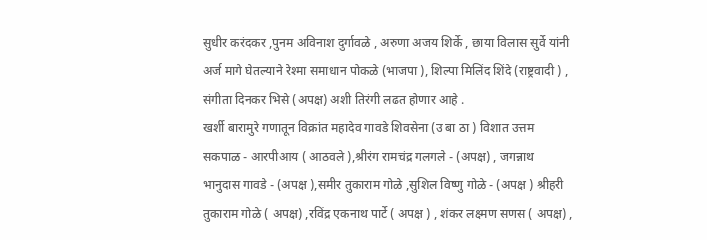सुधीर करंदकर ,पुनम अविनाश दुर्गावळे , अरुणा अजय शिर्के , छाया विलास सुर्वे यांनी अर्ज मागे घेतल्याने रेश्मा समाधान पोकळे (भाजपा ), शिल्पा मिलिंद शिंदे (राष्ट्रवादी ) , संगीता दिनकर भिसे (अपक्ष) अशी तिरंगी लढत होणार आहे .
खर्शी बारामुरे गणातून विक्रांत महादेव गावडे शिवसेना (उ बा ठा ) विशात उत्तम सकपाळ - आरपीआय ( आठवले ),श्रीरंग रामचंद्र गलगले - (अपक्ष) , जगन्नाथ भानुदास गावडे - (अपक्ष ),समीर तुकाराम गोळे ,सुशिल विष्णु गोळे - (अपक्ष ) श्रीहरी तुकाराम गोळे ( अपक्ष) ,रविंद्र एकनाथ पार्टे ( अपक्ष ) , शंकर लक्ष्मण सणस ( अपक्ष) ,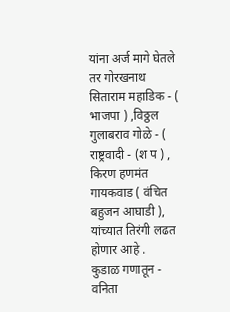यांना अर्ज मागे घेतले तर गोरखनाथ सिताराम महाडिक - ( भाजपा ) ,विठ्ठल गुलाबराव गोळे - ( राष्ट्रवादी - (श प ) , किरण हणमंत गायकवाड ( वंचित बहुजन आघाडी ), यांच्यात तिरंगी लढत होणार आहे .
कुडाळ गणातून - वनिता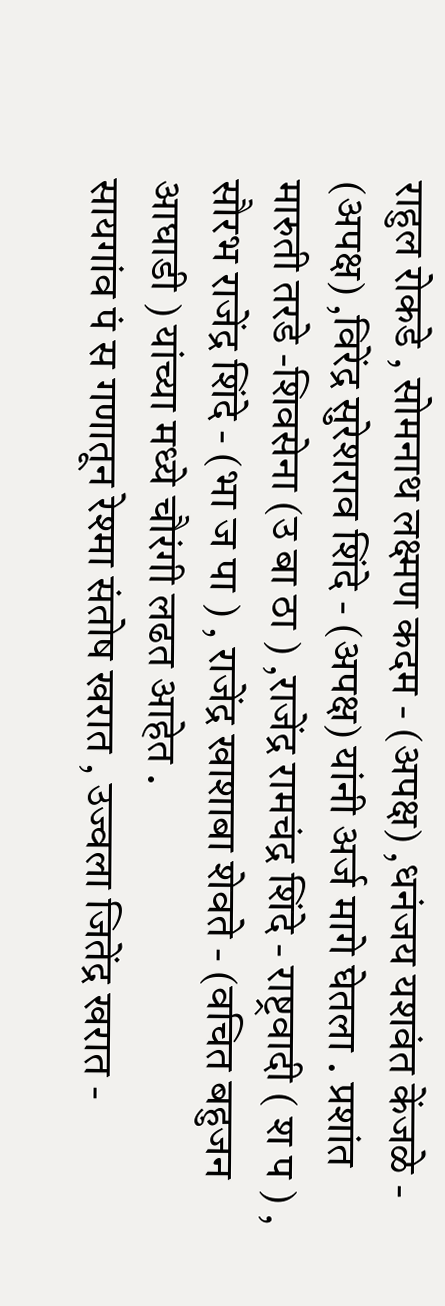राहुल रोकडे , सोमनाथ लक्ष्मण कदम - (अपक्ष) ,धनंजय यशवंत केंजळे - (अपक्ष) ,विरेंद्र सुरेशराव शिंदे - (अपक्ष) यांनी अर्ज मागे घेतला . प्रशांत मारुती तरडे -शिवसेना (उ बा ठा ) ,राजेंद्र रामचंद्र शिंदे - राष्ट्रवादी ( श प ) , सौरभ राजेंद्र शिंदे - (भा ज पा ) , राजेंद्र खाशाबा शेवते - (वचित बहुजन आघाडी ) यांच्या मध्ये चौरंगी लढत आहेत .
सायगांव पं स गणातून रेश्मा संतोष खरात , उज्वला जितेंद्र खरात -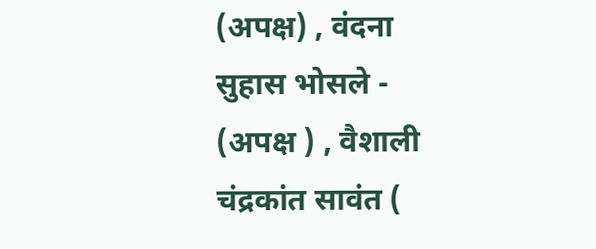(अपक्ष) , वंदना सुहास भोसले - (अपक्ष ) , वैशाली चंद्रकांत सावंत (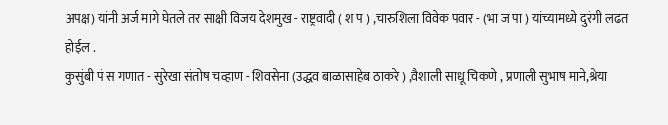अपक्ष) यांनी अर्ज मागे घेतले तर साक्षी विजय देशमुख - राष्ट्रवादी ( श प ) ,चारुशिला विवेक पवार - (भा ज पा ) यांच्यामध्ये दुरंगी लढत होईल .
कुसुंबी पं स गणात - सुरेखा संतोष चव्हाण - शिवसेना (उद्धव बाळासाहेब ठाकरे ) ,वैशाली साधू चिकणे , प्रणाली सुभाष माने,श्रेया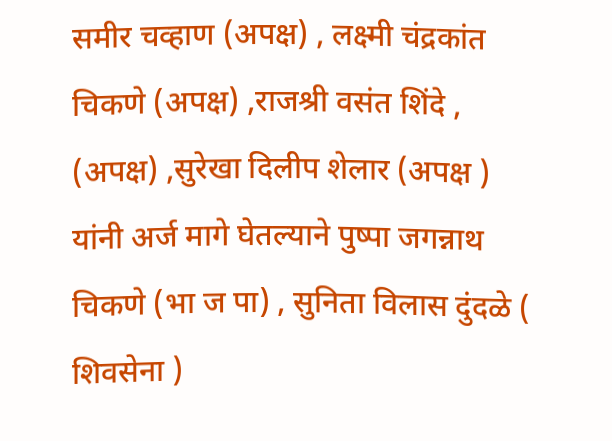समीर चव्हाण (अपक्ष) , लक्ष्मी चंद्रकांत चिकणे (अपक्ष) ,राजश्री वसंत शिंदे , (अपक्ष) ,सुरेखा दिलीप शेलार (अपक्ष ) यांनी अर्ज मागे घेतल्याने पुष्पा जगन्नाथ चिकणे (भा ज पा) , सुनिता विलास दुंदळे ( शिवसेना )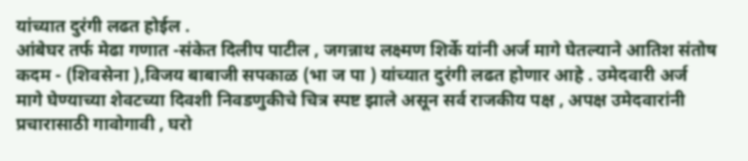यांच्यात दुरंगी लढत होईल .
आंबेघर तर्फ मेढा गणात -संकेत दिलीप पाटील , जगन्नाथ लक्ष्मण शिर्के यांनी अर्ज मागे घेतल्याने आतिश संतोष कदम - (शिवसेना ),विजय बाबाजी सपकाळ (भा ज पा ) यांच्यात दुरंगी लढत होणार आहे . उमेदवारी अर्ज मागे घेण्याच्या शेवटच्या दिवशी निवडणुकीचे चित्र स्पष्ट झाले असून सर्व राजकीय पक्ष , अपक्ष उमेदवारांनी प्रचारासाठी गावोगावी , घरो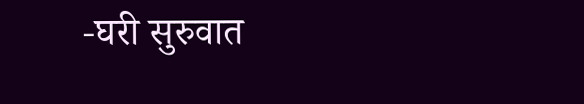-घरी सुरुवात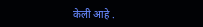केली आहे .